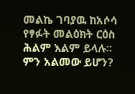መልኬ ገባያዉ ከአሶሳ የፃፉት መልዕክት ርዕስ ሕልም እልም ይላሉ። ምን አልመው ይሆን?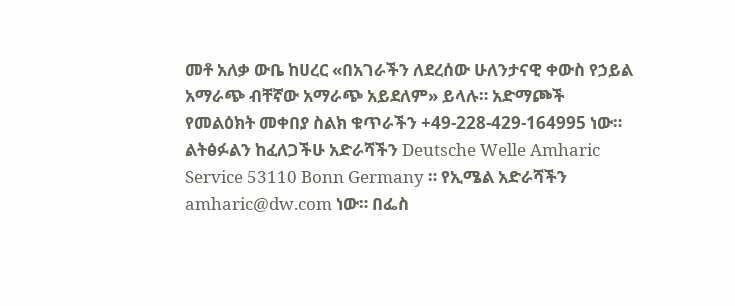መቶ አለቃ ውቤ ከሀረር «በአገራችን ለደረሰው ሁለንታናዊ ቀውስ የኃይል አማራጭ ብቸኛው አማራጭ አይደለም» ይላሉ። አድማጮች የመልዕክት መቀበያ ስልክ ቁጥራችን +49-228-429-164995 ነው። ልትፅፉልን ከፈለጋችሁ አድራሻችን Deutsche Welle Amharic Service 53110 Bonn Germany ። የኢሜል አድራሻችን amharic@dw.com ነው። በፌስ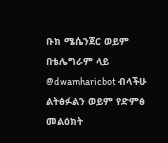ቡክ ሜሴንጀር ወይም በቴሌግራም ላይ @dwamharicbot ብላችሁ ልትፅፉልን ወይም የድምፅ መልዕክት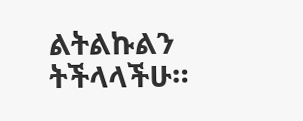ልትልኩልን ትችላላችሁ።